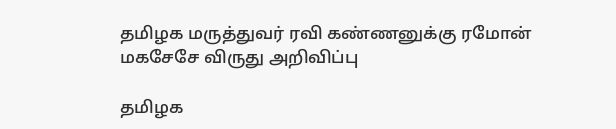தமிழக மருத்துவர் ரவி கண்ணனுக்கு ரமோன் மகசேசே விருது அறிவிப்பு

தமிழக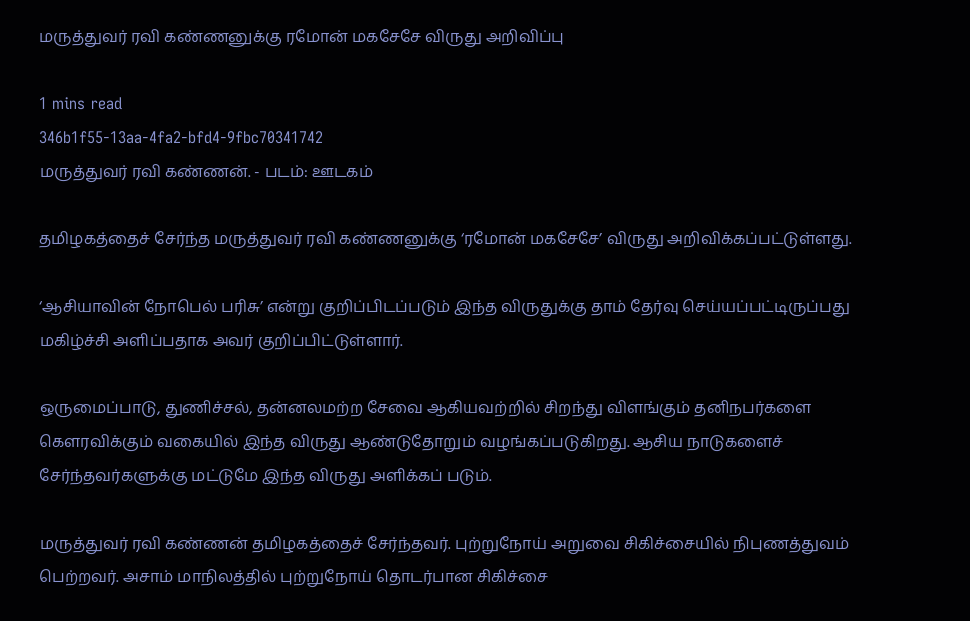மருத்துவர் ரவி கண்ணனுக்கு ரமோன் மகசேசே விருது அறிவிப்பு

1 mins read
346b1f55-13aa-4fa2-bfd4-9fbc70341742
மருத்துவர் ரவி கண்ணன். - படம்: ஊடகம்

தமிழகத்தைச் சேர்ந்த மருத்துவர் ரவி கண்ணனுக்கு ‘ரமோன் மகசேசே’ விருது அறிவிக்கப்பட்டுள்ளது.

‘ஆசியாவின் நோபெல் பரிசு’ என்று குறிப்பிடப்படும் இந்த விருதுக்கு தாம் தேர்வு செய்யப்பட்டிருப்பது மகிழ்ச்சி அளிப்பதாக அவர் குறிப்பிட்டுள்ளார்.

ஒருமைப்பாடு, துணிச்சல், தன்னலமற்ற சேவை ஆகியவற்றில் சிறந்து விளங்கும் தனிநபர்களை கௌரவிக்கும் வகையில் இந்த விருது ஆண்டுதோறும் வழங்கப்படுகிறது. ஆசிய நாடுகளைச் சேர்ந்தவர்களுக்கு மட்டுமே இந்த விருது அளிக்கப் படும்.

மருத்துவர் ரவி கண்ணன் தமிழகத்தைச் சேர்ந்தவர். புற்றுநோய் அறுவை சிகிச்சையில் நிபுணத்துவம் பெற்றவர். அசாம் மாநிலத்தில் புற்றுநோய் தொடர்பான சிகிச்சை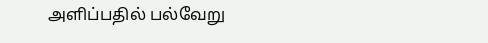அளிப்பதில் பல்வேறு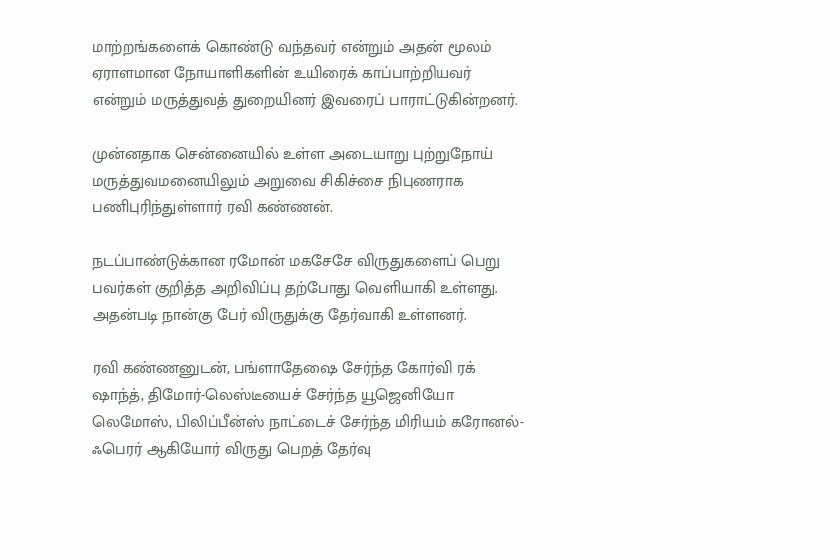மாற்றங்களைக் கொண்டு வந்தவர் என்றும் அதன் மூலம் ஏராளமான நோயாளிகளின் உயிரைக் காப்பாற்றியவர் என்றும் மருத்துவத் துறையினர் இவரைப் பாராட்டுகின்றனர்.

முன்னதாக சென்னையில் உள்ள அடையாறு புற்றுநோய் மருத்துவமனையிலும் அறுவை சிகிச்சை நிபுணராக பணிபுரிந்துள்ளார் ரவி கண்ணன்.

நடப்பாண்டுக்கான ரமோன் மகசேசே விருதுகளைப் பெறு பவர்கள் குறித்த அறிவிப்பு தற்போது வெளியாகி உள்ளது. அதன்படி நான்கு பேர் விருதுக்கு தேர்வாகி உள்ளனர்.

ரவி கண்ணனுடன், பங்ளாதேஷை சேர்ந்த கோர்வி ரக் ஷாந்த், திமோர்-லெஸ்டீயைச் சேர்ந்த யூஜெனியோ லெமோஸ், பிலிப்பீன்ஸ் நாட்டைச் சேர்ந்த மிரியம் கரோனல்-ஃபெரர் ஆகியோர் விருது பெறத் தேர்வு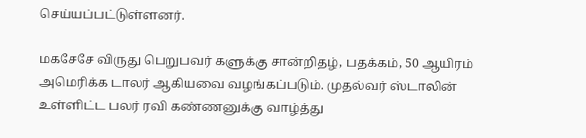செய்யப்பட்டுள்ளனர்.

மகசேசே விருது பெறுபவர் களுக்கு சான்றிதழ், பதக்கம், 50 ஆயிரம் அமெரிக்க டாலர் ஆகியவை வழங்கப்படும். முதல்வர் ஸ்டாலின் உள்ளிட்ட பலர் ரவி கண்ணனுக்கு வாழ்த்து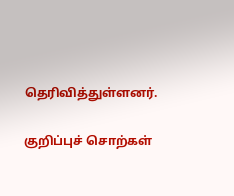தெரிவித்துள்ளனர்.

குறிப்புச் சொற்கள்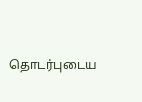தொடர்புடைய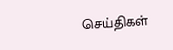செய்திகள்